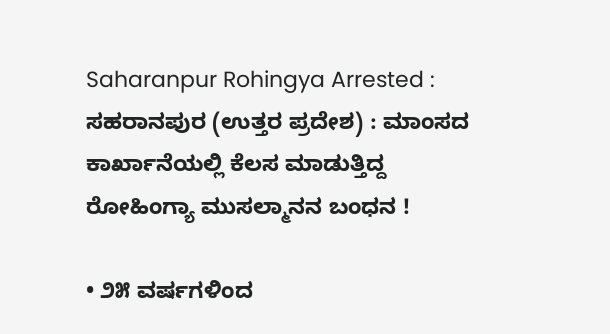Saharanpur Rohingya Arrested : ಸಹರಾನಪುರ (ಉತ್ತರ ಪ್ರದೇಶ) : ಮಾಂಸದ ಕಾರ್ಖಾನೆಯಲ್ಲಿ ಕೆಲಸ ಮಾಡುತ್ತಿದ್ದ ರೋಹಿಂಗ್ಯಾ ಮುಸಲ್ಮಾನನ ಬಂಧನ !

• ೨೫ ವರ್ಷಗಳಿಂದ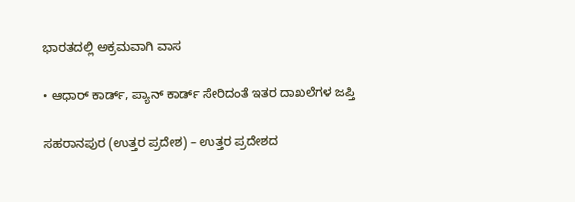ಭಾರತದಲ್ಲಿ ಅಕ್ರಮವಾಗಿ ವಾಸ

• ಆಧಾರ್ ಕಾರ್ಡ್, ಪ್ಯಾನ್ ಕಾರ್ಡ್ ಸೇರಿದಂತೆ ಇತರ ದಾಖಲೆಗಳ ಜಪ್ತಿ

ಸಹರಾನಪುರ (ಉತ್ತರ ಪ್ರದೇಶ) – ಉತ್ತರ ಪ್ರದೇಶದ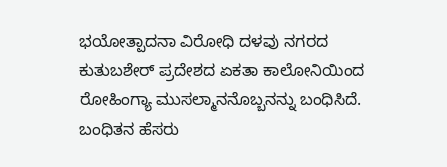ಭಯೋತ್ಪಾದನಾ ವಿರೋಧಿ ದಳವು ನಗರದ ಕುತುಬಶೇರ್ ಪ್ರದೇಶದ ಏಕತಾ ಕಾಲೋನಿಯಿಂದ ರೋಹಿಂಗ್ಯಾ ಮುಸಲ್ಮಾನನೊಬ್ಬನನ್ನು ಬಂಧಿಸಿದೆ. ಬಂಧಿತನ ಹೆಸರು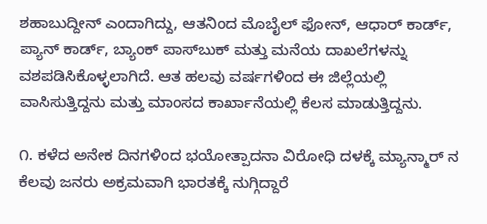ಶಹಾಬುದ್ದೀನ್ ಎಂದಾಗಿದ್ದು, ಆತನಿಂದ ಮೊಬೈಲ್ ಫೋನ್, ಆಧಾರ್ ಕಾರ್ಡ್, ಪ್ಯಾನ್ ಕಾರ್ಡ್, ಬ್ಯಾಂಕ್ ಪಾಸ್‌ಬುಕ್ ಮತ್ತು ಮನೆಯ ದಾಖಲೆಗಳನ್ನು ವಶಪಡಿಸಿಕೊಳ್ಳಲಾಗಿದೆ. ಆತ ಹಲವು ವರ್ಷಗಳಿಂದ ಈ ಜಿಲ್ಲೆಯಲ್ಲಿ ವಾಸಿಸುತ್ತಿದ್ದನು ಮತ್ತು ಮಾಂಸದ ಕಾರ್ಖಾನೆಯಲ್ಲಿ ಕೆಲಸ ಮಾಡುತ್ತಿದ್ದನು.

೧. ಕಳೆದ ಅನೇಕ ದಿನಗಳಿಂದ ಭಯೋತ್ಪಾದನಾ ವಿರೋಧಿ ದಳಕ್ಕೆ ಮ್ಯಾನ್ಮಾರ್‌ ನ ಕೆಲವು ಜನರು ಅಕ್ರಮವಾಗಿ ಭಾರತಕ್ಕೆ ನುಗ್ಗಿದ್ದಾರೆ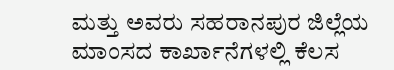ಮತ್ತು ಅವರು ಸಹರಾನಪುರ ಜಿಲ್ಲೆಯ ಮಾಂಸದ ಕಾರ್ಖಾನೆಗಳಲ್ಲಿ ಕೆಲಸ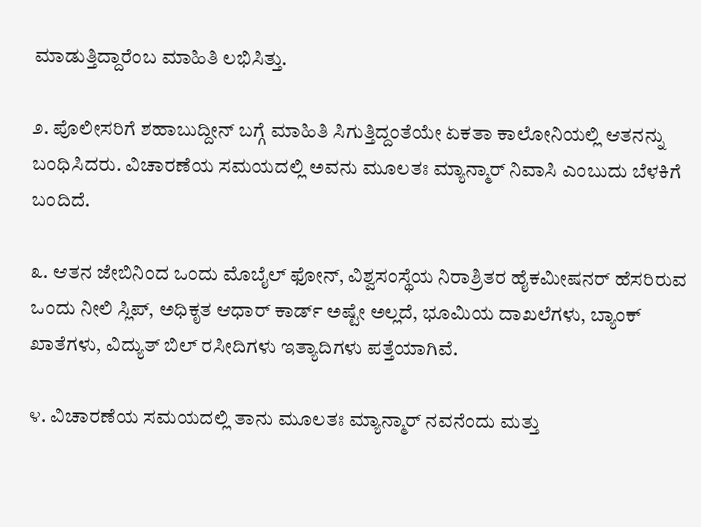ಮಾಡುತ್ತಿದ್ದಾರೆಂಬ ಮಾಹಿತಿ ಲಭಿಸಿತ್ತು.

೨. ಪೊಲೀಸರಿಗೆ ಶಹಾಬುದ್ದೀನ್ ಬಗ್ಗೆ ಮಾಹಿತಿ ಸಿಗುತ್ತಿದ್ದಂತೆಯೇ ಏಕತಾ ಕಾಲೋನಿಯಲ್ಲಿ ಆತನನ್ನು ಬಂಧಿಸಿದರು. ವಿಚಾರಣೆಯ ಸಮಯದಲ್ಲಿ ಅವನು ಮೂಲತಃ ಮ್ಯಾನ್ಮಾರ್ ನಿವಾಸಿ ಎಂಬುದು ಬೆಳಕಿಗೆ ಬಂದಿದೆ.

೩. ಆತನ ಜೇಬಿನಿಂದ ಒಂದು ಮೊಬೈಲ್ ಫೋನ್, ವಿಶ್ವಸಂಸ್ಥೆಯ ನಿರಾಶ್ರಿತರ ಹೈಕಮೀಷನರ್ ಹೆಸರಿರುವ ಒಂದು ನೀಲಿ ಸ್ಲಿಪ್, ಅಧಿಕೃತ ಆಧಾರ್ ಕಾರ್ಡ್ ಅಷ್ಟೇ ಅಲ್ಲದೆ, ಭೂಮಿಯ ದಾಖಲೆಗಳು, ಬ್ಯಾಂಕ್ ಖಾತೆಗಳು, ವಿದ್ಯುತ್ ಬಿಲ್ ರಸೀದಿಗಳು ಇತ್ಯಾದಿಗಳು ಪತ್ತೆಯಾಗಿವೆ.

೪. ವಿಚಾರಣೆಯ ಸಮಯದಲ್ಲಿ ತಾನು ಮೂಲತಃ ಮ್ಯಾನ್ಮಾರ್‌ ನವನೆಂದು ಮತ್ತು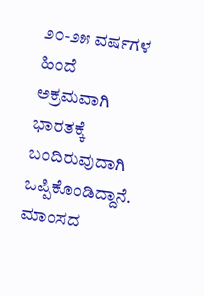೨೦-೨೫ ವರ್ಷಗಳ ಹಿಂದೆ ಅಕ್ರಮವಾಗಿ ಭಾರತಕ್ಕೆ ಬಂದಿರುವುದಾಗಿ ಒಪ್ಪಿಕೊಂಡಿದ್ದಾನೆ. ಮಾಂಸದ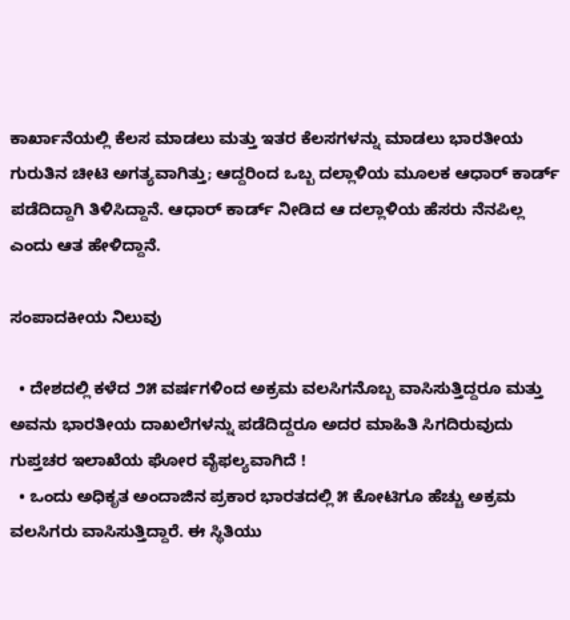ಕಾರ್ಖಾನೆಯಲ್ಲಿ ಕೆಲಸ ಮಾಡಲು ಮತ್ತು ಇತರ ಕೆಲಸಗಳನ್ನು ಮಾಡಲು ಭಾರತೀಯ ಗುರುತಿನ ಚೀಟಿ ಅಗತ್ಯವಾಗಿತ್ತು; ಆದ್ದರಿಂದ ಒಬ್ಬ ದಲ್ಲಾಳಿಯ ಮೂಲಕ ಆಧಾರ್ ಕಾರ್ಡ್ ಪಡೆದಿದ್ದಾಗಿ ತಿಳಿಸಿದ್ದಾನೆ. ಆಧಾರ್ ಕಾರ್ಡ್ ನೀಡಿದ ಆ ದಲ್ಲಾಳಿಯ ಹೆಸರು ನೆನಪಿಲ್ಲ ಎಂದು ಆತ ಹೇಳಿದ್ದಾನೆ.

ಸಂಪಾದಕೀಯ ನಿಲುವು

  • ದೇಶದಲ್ಲಿ ಕಳೆದ ೨೫ ವರ್ಷಗಳಿಂದ ಅಕ್ರಮ ವಲಸಿಗನೊಬ್ಬ ವಾಸಿಸುತ್ತಿದ್ದರೂ ಮತ್ತು ಅವನು ಭಾರತೀಯ ದಾಖಲೆಗಳನ್ನು ಪಡೆದಿದ್ದರೂ ಅದರ ಮಾಹಿತಿ ಸಿಗದಿರುವುದು ಗುಪ್ತಚರ ಇಲಾಖೆಯ ಘೋರ ವೈಫಲ್ಯವಾಗಿದೆ !
  • ಒಂದು ಅಧಿಕೃತ ಅಂದಾಜಿನ ಪ್ರಕಾರ ಭಾರತದಲ್ಲಿ ೫ ಕೋಟಿಗೂ ಹೆಚ್ಚು ಅಕ್ರಮ ವಲಸಿಗರು ವಾಸಿಸುತ್ತಿದ್ದಾರೆ. ಈ ಸ್ಥಿತಿಯು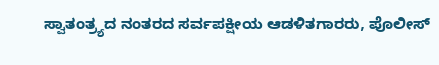ಸ್ವಾತಂತ್ರ್ಯದ ನಂತರದ ಸರ್ವಪಕ್ಷೀಯ ಆಡಳಿತಗಾರರು, ಪೊಲೀಸ್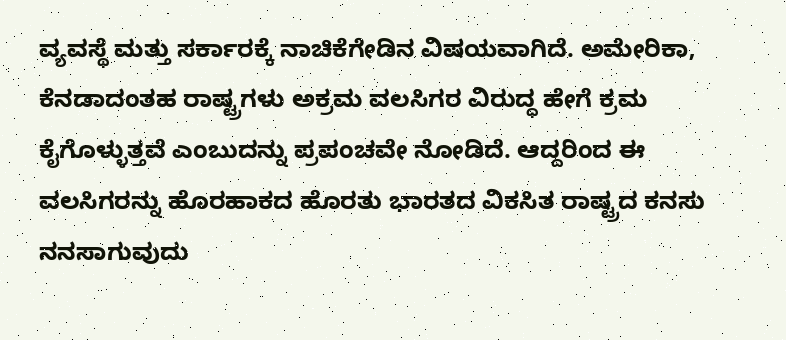ವ್ಯವಸ್ಥೆ ಮತ್ತು ಸರ್ಕಾರಕ್ಕೆ ನಾಚಿಕೆಗೇಡಿನ ವಿಷಯವಾಗಿದೆ. ಅಮೇರಿಕಾ, ಕೆನಡಾದಂತಹ ರಾಷ್ಟ್ರಗಳು ಅಕ್ರಮ ವಲಸಿಗರ ವಿರುದ್ಧ ಹೇಗೆ ಕ್ರಮ ಕೈಗೊಳ್ಳುತ್ತವೆ ಎಂಬುದನ್ನು ಪ್ರಪಂಚವೇ ನೋಡಿದೆ. ಆದ್ದರಿಂದ ಈ ವಲಸಿಗರನ್ನು ಹೊರಹಾಕದ ಹೊರತು ಭಾರತದ ವಿಕಸಿತ ರಾಷ್ಟ್ರದ ಕನಸು ನನಸಾಗುವುದು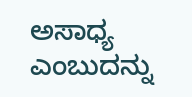ಅಸಾಧ್ಯ ಎಂಬುದನ್ನು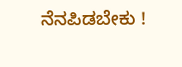ನೆನಪಿಡಬೇಕು !